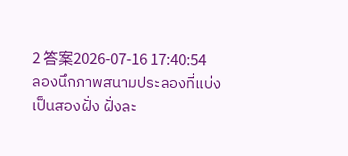2 答案2026-07-16 17:40:54
ลองนึกภาพสนามประลองที่แบ่งเป็นสองฝั่ง ฝั่งละ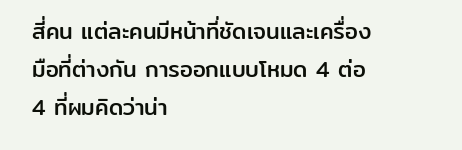สี่คน แต่ละคนมีหน้าที่ชัดเจนและเครื่องมือที่ต่างกัน การออกแบบโหมด 4 ต่อ 4 ที่ผมคิดว่าน่า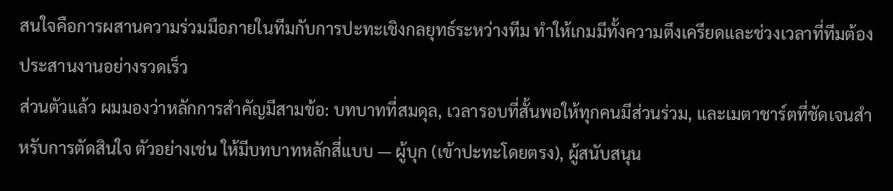สนใจคือการผสานความร่วมมือภายในทีมกับการปะทะเชิงกลยุทธ์ระหว่างทีม ทำให้เกมมีทั้งความตึงเครียดและช่วงเวลาที่ทีมต้องประสานงานอย่างรวดเร็ว
ส่วนตัวแล้ว ผมมองว่าหลักการสำคัญมีสามข้อ: บทบาทที่สมดุล, เวลารอบที่สั้นพอให้ทุกคนมีส่วนร่วม, และเมตาชาร์ตที่ชัดเจนสำหรับการตัดสินใจ ตัวอย่างเช่น ให้มีบทบาทหลักสี่แบบ — ผู้บุก (เข้าปะทะโดยตรง), ผู้สนับสนุน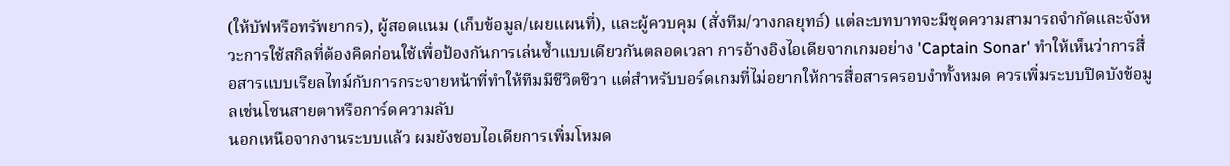(ให้บัฟหรือทรัพยากร), ผู้สอดแนม (เก็บข้อมูล/เผยแผนที่), และผู้ควบคุม (สั่งทีม/วางกลยุทธ์) แต่ละบทบาทจะมีชุดความสามารถจำกัดและจังหวะการใช้สกิลที่ต้องคิดก่อนใช้เพื่อป้องกันการเล่นซ้ำแบบเดียวกันตลอดเวลา การอ้างอิงไอเดียจากเกมอย่าง 'Captain Sonar' ทำให้เห็นว่าการสื่อสารแบบเรียลไทม์กับการกระจายหน้าที่ทำให้ทีมมีชีวิตชีวา แต่สำหรับบอร์ดเกมที่ไม่อยากให้การสื่อสารครอบงำทั้งหมด ควรเพิ่มระบบปิดบังข้อมูลเช่นโซนสายตาหรือการ์ดความลับ
นอกเหนือจากงานระบบแล้ว ผมยังชอบไอเดียการเพิ่มโหมด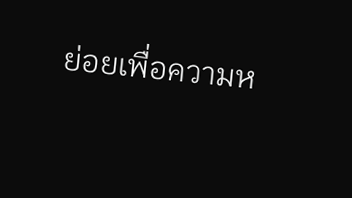ย่อยเพื่อความห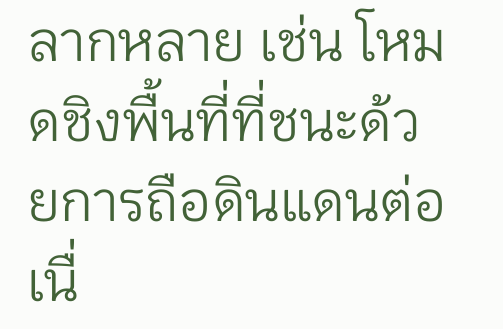ลากหลาย เช่น โหมดชิงพื้นที่ที่ชนะด้วยการถือดินแดนต่อเนื่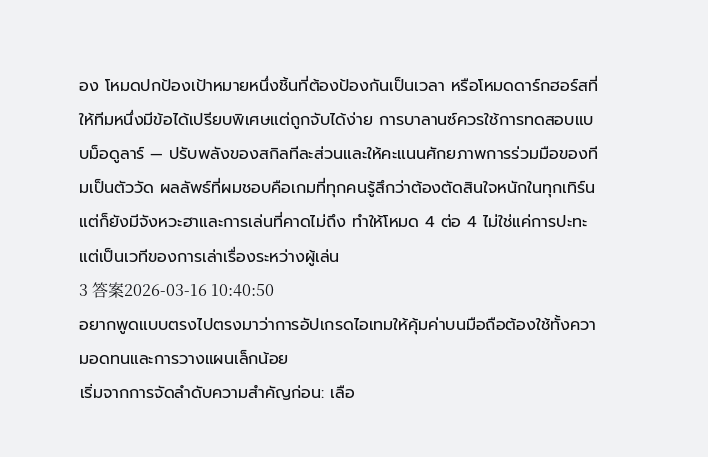อง โหมดปกป้องเป้าหมายหนึ่งชิ้นที่ต้องป้องกันเป็นเวลา หรือโหมดดาร์กฮอร์สที่ให้ทีมหนึ่งมีข้อได้เปรียบพิเศษแต่ถูกจับได้ง่าย การบาลานซ์ควรใช้การทดสอบแบบม็อดูลาร์ — ปรับพลังของสกิลทีละส่วนและให้คะแนนศักยภาพการร่วมมือของทีมเป็นตัววัด ผลลัพธ์ที่ผมชอบคือเกมที่ทุกคนรู้สึกว่าต้องตัดสินใจหนักในทุกเทิร์น แต่ก็ยังมีจังหวะฮาและการเล่นที่คาดไม่ถึง ทำให้โหมด 4 ต่อ 4 ไม่ใช่แค่การปะทะ แต่เป็นเวทีของการเล่าเรื่องระหว่างผู้เล่น
3 答案2026-03-16 10:40:50
อยากพูดแบบตรงไปตรงมาว่าการอัปเกรดไอเทมให้คุ้มค่าบนมือถือต้องใช้ทั้งความอดทนและการวางแผนเล็กน้อย
เริ่มจากการจัดลำดับความสำคัญก่อน: เลือ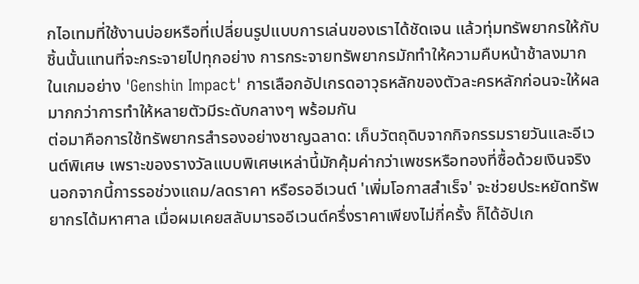กไอเทมที่ใช้งานบ่อยหรือที่เปลี่ยนรูปแบบการเล่นของเราได้ชัดเจน แล้วทุ่มทรัพยากรให้กับชิ้นนั้นแทนที่จะกระจายไปทุกอย่าง การกระจายทรัพยากรมักทำให้ความคืบหน้าช้าลงมาก ในเกมอย่าง 'Genshin Impact' การเลือกอัปเกรดอาวุธหลักของตัวละครหลักก่อนจะให้ผลมากกว่าการทำให้หลายตัวมีระดับกลางๆ พร้อมกัน
ต่อมาคือการใช้ทรัพยากรสำรองอย่างชาญฉลาด: เก็บวัตถุดิบจากกิจกรรมรายวันและอีเวนต์พิเศษ เพราะของรางวัลแบบพิเศษเหล่านี้มักคุ้มค่ากว่าเพชรหรือทองที่ซื้อด้วยเงินจริง นอกจากนี้การรอช่วงแถม/ลดราคา หรือรออีเวนต์ 'เพิ่มโอกาสสำเร็จ' จะช่วยประหยัดทรัพยากรได้มหาศาล เมื่อผมเคยสลับมารออีเวนต์ครึ่งราคาเพียงไม่กี่ครั้ง ก็ได้อัปเก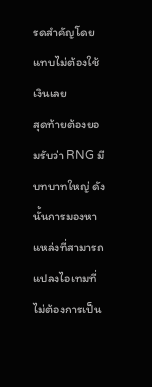รดสำคัญโดยแทบไม่ต้องใช้เงินเลย
สุดท้ายต้องยอมรับว่า RNG มีบทบาทใหญ่ ดังนั้นการมองหาแหล่งที่สามารถแปลงไอเทมที่ไม่ต้องการเป็น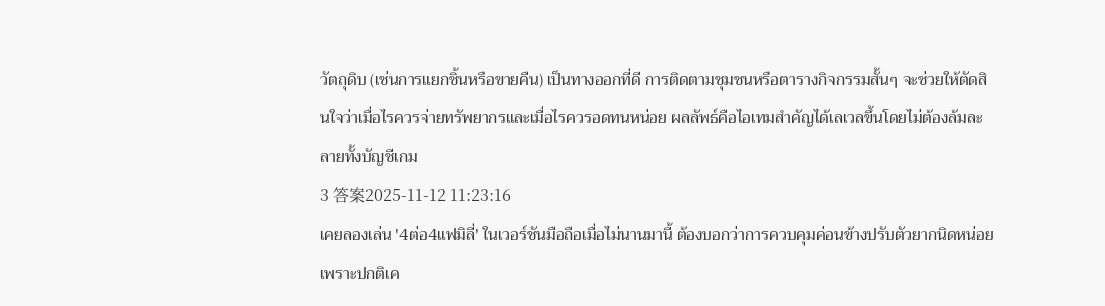วัตถุดิบ (เช่นการแยกชิ้นหรือขายคืน) เป็นทางออกที่ดี การติดตามชุมชนหรือตารางกิจกรรมสั้นๆ จะช่วยให้ตัดสินใจว่าเมื่อไรควรจ่ายทรัพยากรและเมื่อไรควรอดทนหน่อย ผลลัพธ์คือไอเทมสำคัญได้เลเวลขึ้นโดยไม่ต้องล้มละลายทั้งบัญชีเกม
3 答案2025-11-12 11:23:16
เคยลองเล่น '4ต่อ4แฟมิลี่' ในเวอร์ชันมือถือเมื่อไม่นานมานี้ ต้องบอกว่าการควบคุมค่อนข้างปรับตัวยากนิดหน่อย เพราะปกติเค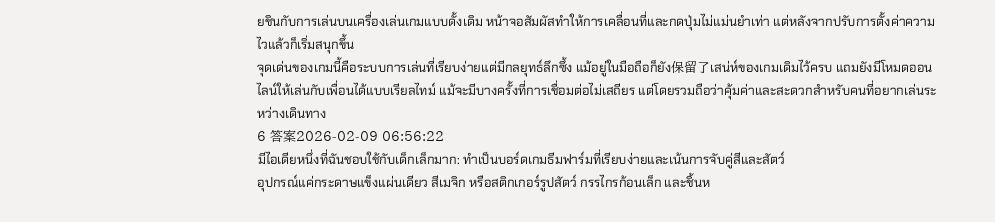ยชินกับการเล่นบนเครื่องเล่นเกมแบบดั้งเดิม หน้าจอสัมผัสทำให้การเคลื่อนที่และกดปุ่มไม่แม่นยำเท่า แต่หลังจากปรับการตั้งค่าความไวแล้วก็เริ่มสนุกขึ้น
จุดเด่นของเกมนี้คือระบบการเล่นที่เรียบง่ายแต่มีกลยุทธ์ลึกซึ้ง แม้อยู่ในมือถือก็ยัง保留了เสน่ห์ของเกมเดิมไว้ครบ แถมยังมีโหมดออนไลน์ให้เล่นกับเพื่อนได้แบบเรียลไทม์ แม้จะมีบางครั้งที่การเชื่อมต่อไม่เสถียร แต่โดยรวมถือว่าคุ้มค่าและสะดวกสำหรับคนที่อยากเล่นระหว่างเดินทาง
6 答案2026-02-09 06:56:22
มีไอเดียหนึ่งที่ฉันชอบใช้กับเด็กเล็กมาก: ทำเป็นบอร์ดเกมธีมฟาร์มที่เรียบง่ายและเน้นการจับคู่สีและสัตว์
อุปกรณ์แค่กระดาษแข็งแผ่นเดียว สีเมจิก หรือสติกเกอร์รูปสัตว์ กรรไกรก้อนเล็ก และชิ้นห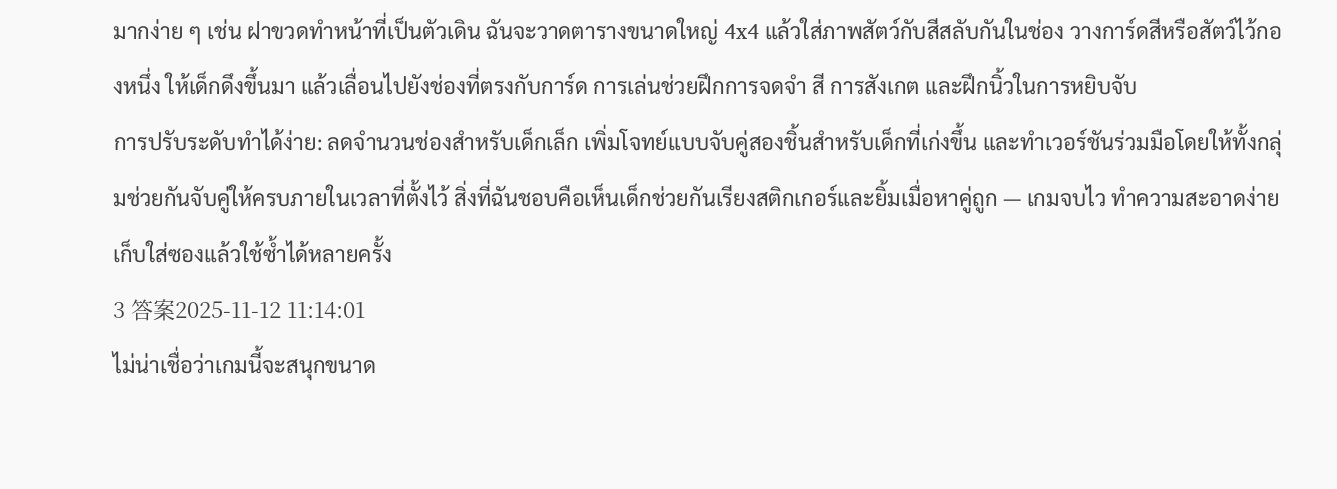มากง่าย ๆ เช่น ฝาขวดทำหน้าที่เป็นตัวเดิน ฉันจะวาดตารางขนาดใหญ่ 4x4 แล้วใส่ภาพสัตว์กับสีสลับกันในช่อง วางการ์ดสีหรือสัตว์ไว้กองหนึ่ง ให้เด็กดึงขึ้นมา แล้วเลื่อนไปยังช่องที่ตรงกับการ์ด การเล่นช่วยฝึกการจดจำ สี การสังเกต และฝึกนิ้วในการหยิบจับ
การปรับระดับทำได้ง่าย: ลดจำนวนช่องสำหรับเด็กเล็ก เพิ่มโจทย์แบบจับคู่สองชิ้นสำหรับเด็กที่เก่งขึ้น และทำเวอร์ชันร่วมมือโดยให้ทั้งกลุ่มช่วยกันจับคู่ให้ครบภายในเวลาที่ตั้งไว้ สิ่งที่ฉันชอบคือเห็นเด็กช่วยกันเรียงสติกเกอร์และยิ้มเมื่อหาคู่ถูก — เกมจบไว ทำความสะอาดง่าย เก็บใส่ซองแล้วใช้ซ้ำได้หลายครั้ง
3 答案2025-11-12 11:14:01
ไม่น่าเชื่อว่าเกมนี้จะสนุกขนาด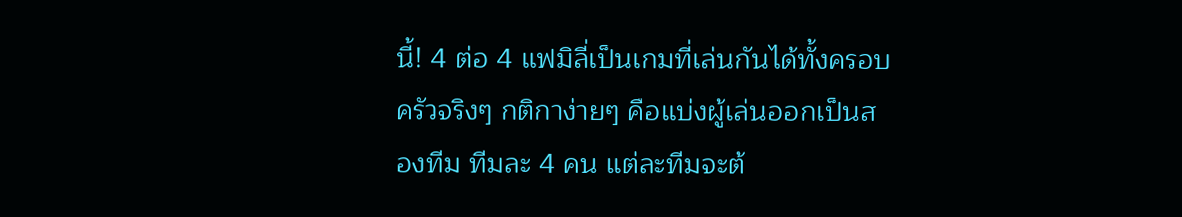นี้! 4 ต่อ 4 แฟมิลี่เป็นเกมที่เล่นกันได้ทั้งครอบครัวจริงๆ กติกาง่ายๆ คือแบ่งผู้เล่นออกเป็นสองทีม ทีมละ 4 คน แต่ละทีมจะต้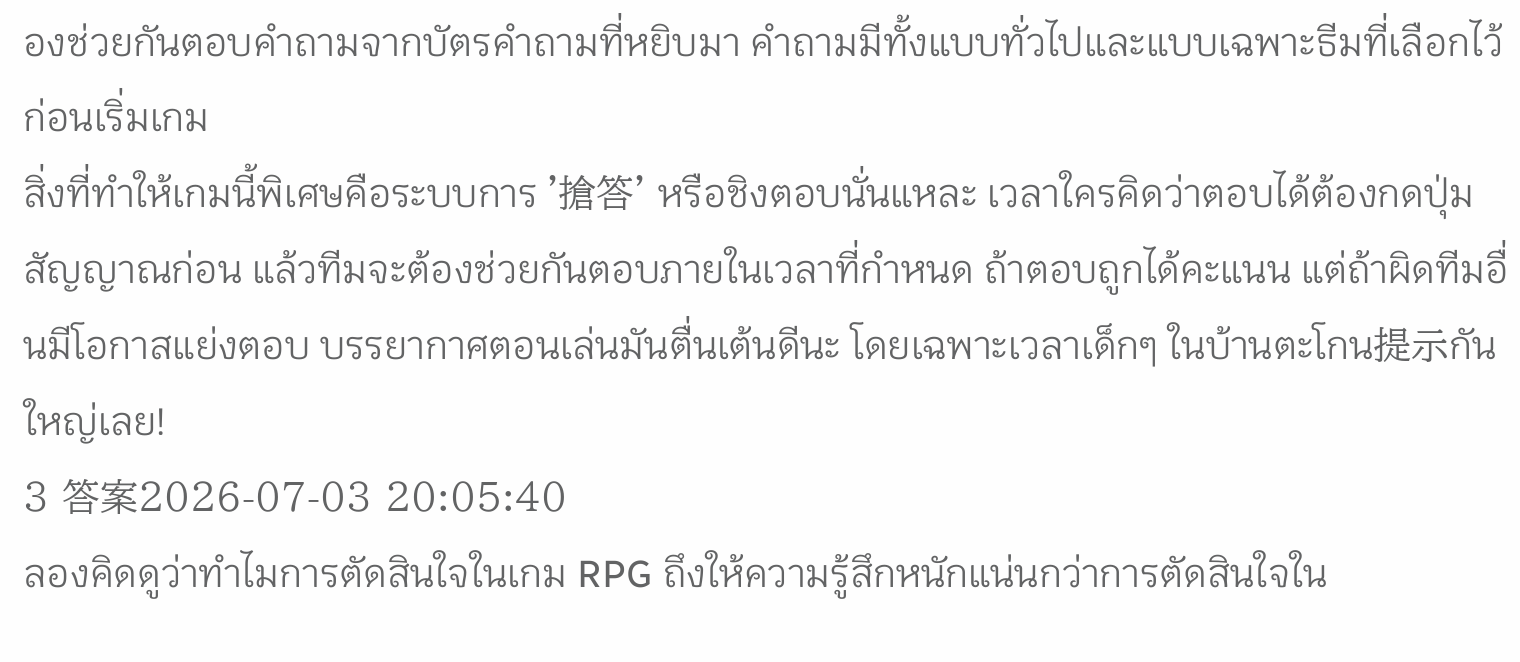องช่วยกันตอบคำถามจากบัตรคำถามที่หยิบมา คำถามมีทั้งแบบทั่วไปและแบบเฉพาะธีมที่เลือกไว้ก่อนเริ่มเกม
สิ่งที่ทำให้เกมนี้พิเศษคือระบบการ '搶答' หรือชิงตอบนั่นแหละ เวลาใครคิดว่าตอบได้ต้องกดปุ่มสัญญาณก่อน แล้วทีมจะต้องช่วยกันตอบภายในเวลาที่กำหนด ถ้าตอบถูกได้คะแนน แต่ถ้าผิดทีมอื่นมีโอกาสแย่งตอบ บรรยากาศตอนเล่นมันตื่นเต้นดีนะ โดยเฉพาะเวลาเด็กๆ ในบ้านตะโกน提示กันใหญ่เลย!
3 答案2026-07-03 20:05:40
ลองคิดดูว่าทำไมการตัดสินใจในเกม RPG ถึงให้ความรู้สึกหนักแน่นกว่าการตัดสินใจใน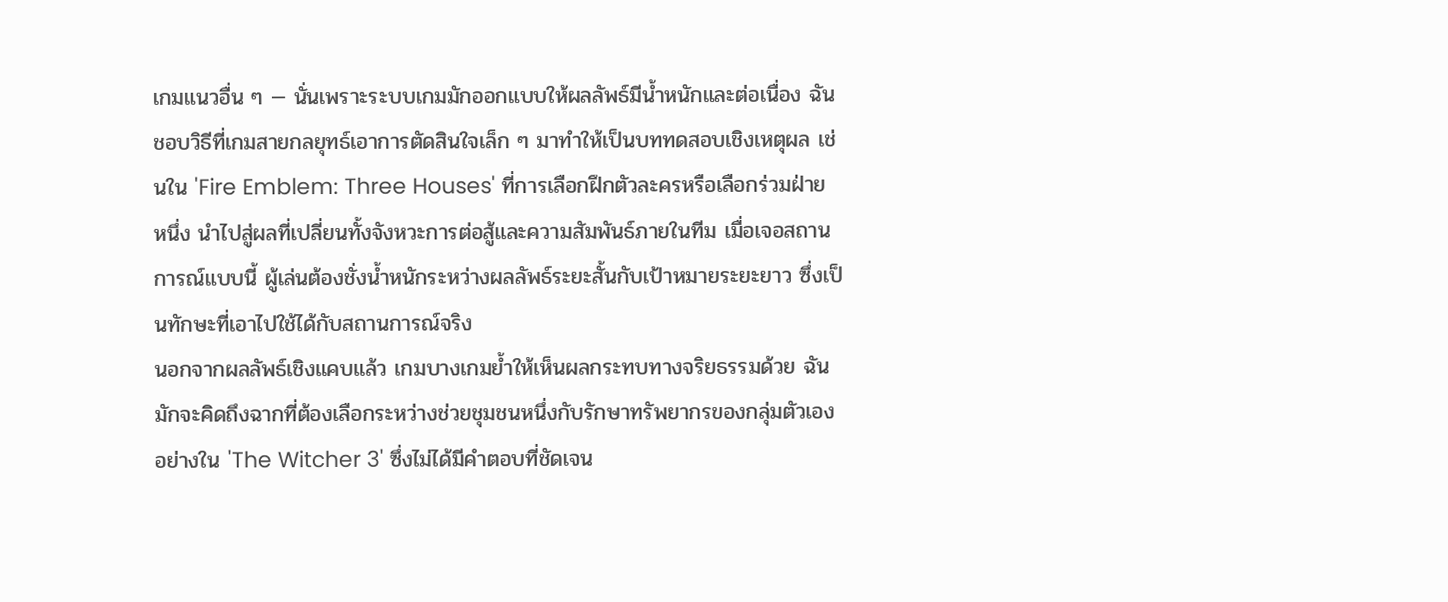เกมแนวอื่น ๆ — นั่นเพราะระบบเกมมักออกแบบให้ผลลัพธ์มีน้ำหนักและต่อเนื่อง ฉันชอบวิธีที่เกมสายกลยุทธ์เอาการตัดสินใจเล็ก ๆ มาทำให้เป็นบททดสอบเชิงเหตุผล เช่นใน 'Fire Emblem: Three Houses' ที่การเลือกฝึกตัวละครหรือเลือกร่วมฝ่ายหนึ่ง นำไปสู่ผลที่เปลี่ยนทั้งจังหวะการต่อสู้และความสัมพันธ์ภายในทีม เมื่อเจอสถานการณ์แบบนี้ ผู้เล่นต้องชั่งน้ำหนักระหว่างผลลัพธ์ระยะสั้นกับเป้าหมายระยะยาว ซึ่งเป็นทักษะที่เอาไปใช้ได้กับสถานการณ์จริง
นอกจากผลลัพธ์เชิงแคบแล้ว เกมบางเกมย้ำให้เห็นผลกระทบทางจริยธรรมด้วย ฉันมักจะคิดถึงฉากที่ต้องเลือกระหว่างช่วยชุมชนหนึ่งกับรักษาทรัพยากรของกลุ่มตัวเองอย่างใน 'The Witcher 3' ซึ่งไม่ได้มีคำตอบที่ชัดเจน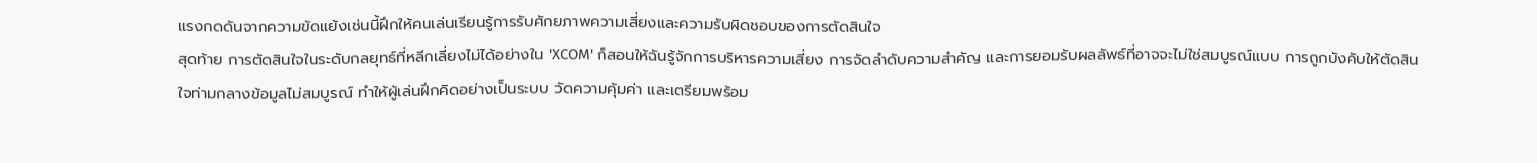แรงกดดันจากความขัดแย้งเช่นนี้ฝึกให้คนเล่นเรียนรู้การรับศักยภาพความเสี่ยงและความรับผิดชอบของการตัดสินใจ
สุดท้าย การตัดสินใจในระดับกลยุทธ์ที่หลีกเลี่ยงไม่ได้อย่างใน 'XCOM' ก็สอนให้ฉันรู้จักการบริหารความเสี่ยง การจัดลำดับความสำคัญ และการยอมรับผลลัพธ์ที่อาจจะไม่ใช่สมบูรณ์แบบ การถูกบังคับให้ตัดสินใจท่ามกลางข้อมูลไม่สมบูรณ์ ทำให้ผู้เล่นฝึกคิดอย่างเป็นระบบ วัดความคุ้มค่า และเตรียมพร้อม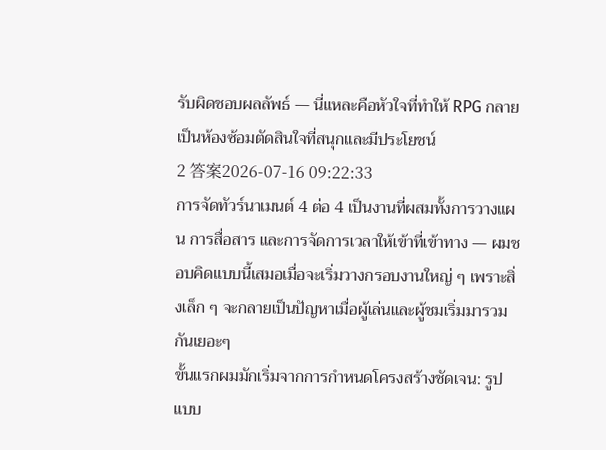รับผิดชอบผลลัพธ์ — นี่แหละคือหัวใจที่ทำให้ RPG กลายเป็นห้องซ้อมตัดสินใจที่สนุกและมีประโยชน์
2 答案2026-07-16 09:22:33
การจัดทัวร์นาเมนต์ 4 ต่อ 4 เป็นงานที่ผสมทั้งการวางแผน การสื่อสาร และการจัดการเวลาให้เข้าที่เข้าทาง — ผมชอบคิดแบบนี้เสมอเมื่อจะเริ่มวางกรอบงานใหญ่ ๆ เพราะสิ่งเล็ก ๆ จะกลายเป็นปัญหาเมื่อผู้เล่นและผู้ชมเริ่มมารวมกันเยอะๆ
ขั้นแรกผมมักเริ่มจากการกำหนดโครงสร้างชัดเจน: รูปแบบ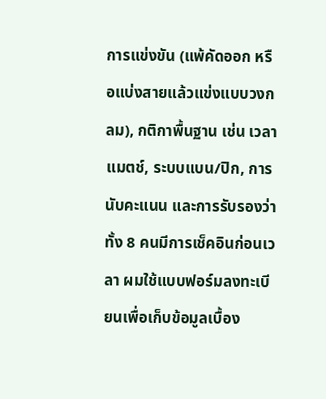การแข่งขัน (แพ้คัดออก หรือแบ่งสายแล้วแข่งแบบวงกลม), กติกาพื้นฐาน เช่น เวลาแมตช์, ระบบแบน/ปิก, การนับคะแนน และการรับรองว่าทั้ง 8 คนมีการเช็คอินก่อนเวลา ผมใช้แบบฟอร์มลงทะเบียนเพื่อเก็บข้อมูลเบื้อง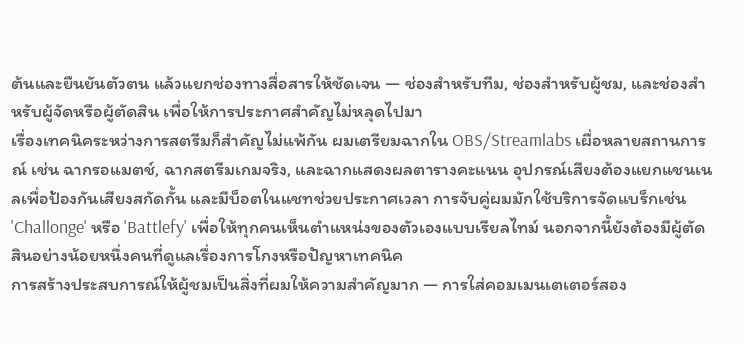ต้นและยืนยันตัวตน แล้วแยกช่องทางสื่อสารให้ชัดเจน — ช่องสำหรับทีม, ช่องสำหรับผู้ชม, และช่องสำหรับผู้จัดหรือผู้ตัดสิน เพื่อให้การประกาศสำคัญไม่หลุดไปมา
เรื่องเทคนิคระหว่างการสตรีมก็สำคัญไม่แพ้กัน ผมเตรียมฉากใน OBS/Streamlabs เผื่อหลายสถานการณ์ เช่น ฉากรอแมตช์, ฉากสตรีมเกมจริง, และฉากแสดงผลตารางคะแนน อุปกรณ์เสียงต้องแยกแชนเนลเพื่อป้องกันเสียงสกัดกั้น และมีบ็อตในแชทช่วยประกาศเวลา การจับคู่ผมมักใช้บริการจัดแบร็กเช่น 'Challonge' หรือ 'Battlefy' เพื่อให้ทุกคนเห็นตำแหน่งของตัวเองแบบเรียลไทม์ นอกจากนี้ยังต้องมีผู้ตัดสินอย่างน้อยหนึ่งคนที่ดูแลเรื่องการโกงหรือปัญหาเทคนิค
การสร้างประสบการณ์ให้ผู้ชมเป็นสิ่งที่ผมให้ความสำคัญมาก — การใส่คอมเมนเตเตอร์สอง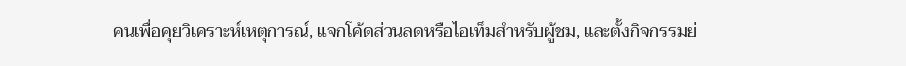คนเพื่อคุยวิเคราะห์เหตุการณ์, แจกโค้ดส่วนลดหรือไอเท็มสำหรับผู้ชม, และตั้งกิจกรรมย่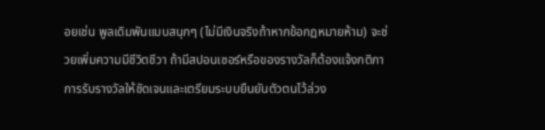อยเช่น พูลเดิมพันแบบสนุกๆ (ไม่มีเงินจริงถ้าหากข้อกฎหมายห้าม) จะช่วยเพิ่มความมีชีวิตชีวา ถ้ามีสปอนเซอร์หรือของรางวัลก็ต้องแจ้งกติกาการรับรางวัลให้ชัดเจนและเตรียมระบบยืนยันตัวตนไว้ล่วง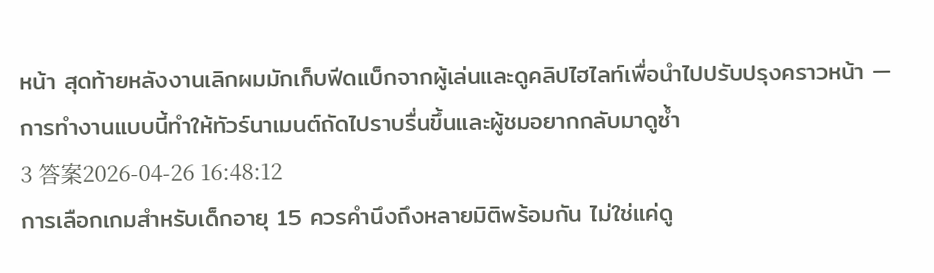หน้า สุดท้ายหลังงานเลิกผมมักเก็บฟีดแบ็กจากผู้เล่นและดูคลิปไฮไลท์เพื่อนำไปปรับปรุงคราวหน้า — การทำงานแบบนี้ทำให้ทัวร์นาเมนต์ถัดไปราบรื่นขึ้นและผู้ชมอยากกลับมาดูซ้ำ
3 答案2026-04-26 16:48:12
การเลือกเกมสำหรับเด็กอายุ 15 ควรคำนึงถึงหลายมิติพร้อมกัน ไม่ใช่แค่ดู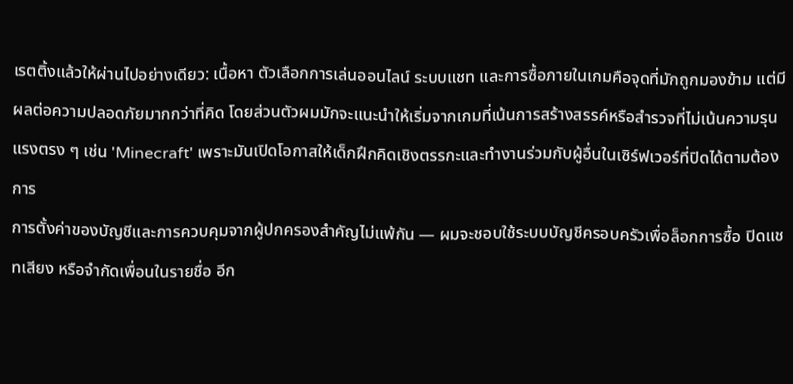เรตติ้งแล้วให้ผ่านไปอย่างเดียว: เนื้อหา ตัวเลือกการเล่นออนไลน์ ระบบแชท และการซื้อภายในเกมคือจุดที่มักถูกมองข้าม แต่มีผลต่อความปลอดภัยมากกว่าที่คิด โดยส่วนตัวผมมักจะแนะนำให้เริ่มจากเกมที่เน้นการสร้างสรรค์หรือสำรวจที่ไม่เน้นความรุนแรงตรง ๆ เช่น 'Minecraft' เพราะมันเปิดโอกาสให้เด็กฝึกคิดเชิงตรรกะและทำงานร่วมกับผู้อื่นในเซิร์ฟเวอร์ที่ปิดได้ตามต้องการ
การตั้งค่าของบัญชีและการควบคุมจากผู้ปกครองสำคัญไม่แพ้กัน — ผมจะชอบใช้ระบบบัญชีครอบครัวเพื่อล็อกการซื้อ ปิดแชทเสียง หรือจำกัดเพื่อนในรายชื่อ อีก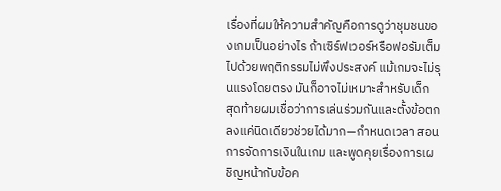เรื่องที่ผมให้ความสำคัญคือการดูว่าชุมชนของเกมเป็นอย่างไร ถ้าเซิร์ฟเวอร์หรือฟอรัมเต็มไปด้วยพฤติกรรมไม่พึงประสงค์ แม้เกมจะไม่รุนแรงโดยตรง มันก็อาจไม่เหมาะสำหรับเด็ก
สุดท้ายผมเชื่อว่าการเล่นร่วมกันและตั้งข้อตกลงแค่นิดเดียวช่วยได้มาก—กำหนดเวลา สอนการจัดการเงินในเกม และพูดคุยเรื่องการเผชิญหน้ากับข้อค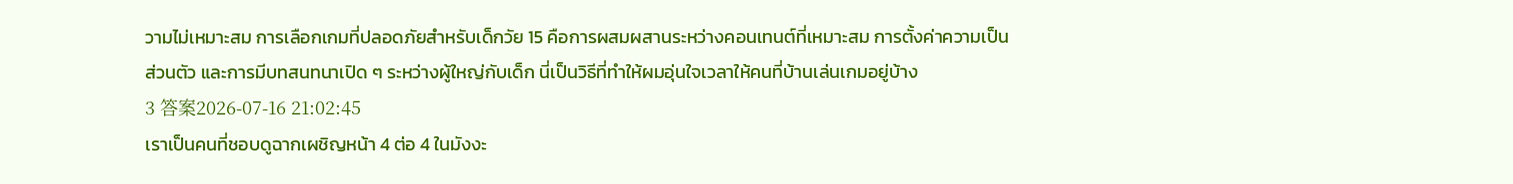วามไม่เหมาะสม การเลือกเกมที่ปลอดภัยสำหรับเด็กวัย 15 คือการผสมผสานระหว่างคอนเทนต์ที่เหมาะสม การตั้งค่าความเป็นส่วนตัว และการมีบทสนทนาเปิด ๆ ระหว่างผู้ใหญ่กับเด็ก นี่เป็นวิธีที่ทำให้ผมอุ่นใจเวลาให้คนที่บ้านเล่นเกมอยู่บ้าง
3 答案2026-07-16 21:02:45
เราเป็นคนที่ชอบดูฉากเผชิญหน้า 4 ต่อ 4 ในมังงะ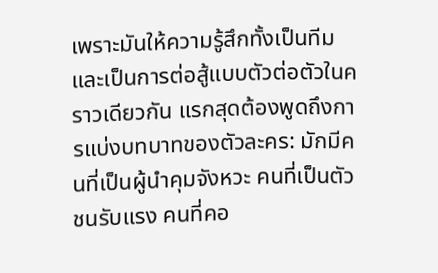เพราะมันให้ความรู้สึกทั้งเป็นทีมและเป็นการต่อสู้แบบตัวต่อตัวในคราวเดียวกัน แรกสุดต้องพูดถึงการแบ่งบทบาทของตัวละคร: มักมีคนที่เป็นผู้นำคุมจังหวะ คนที่เป็นตัวชนรับแรง คนที่คอ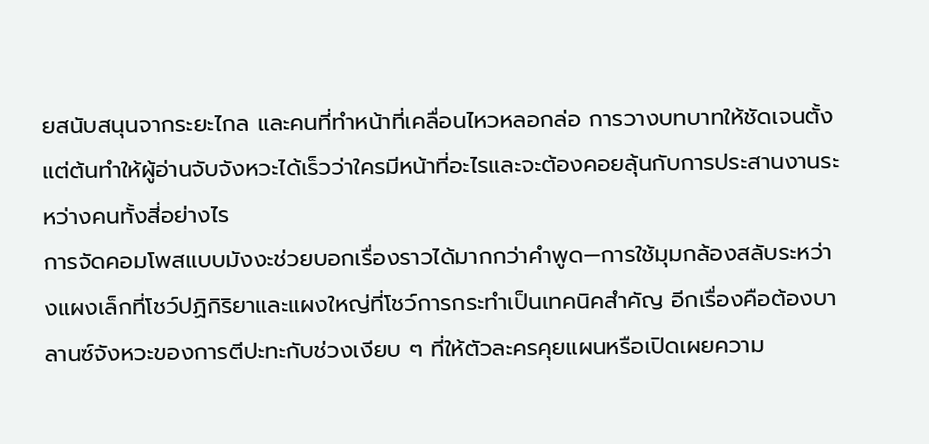ยสนับสนุนจากระยะไกล และคนที่ทำหน้าที่เคลื่อนไหวหลอกล่อ การวางบทบาทให้ชัดเจนตั้งแต่ต้นทำให้ผู้อ่านจับจังหวะได้เร็วว่าใครมีหน้าที่อะไรและจะต้องคอยลุ้นกับการประสานงานระหว่างคนทั้งสี่อย่างไร
การจัดคอมโพสแบบมังงะช่วยบอกเรื่องราวได้มากกว่าคำพูด—การใช้มุมกล้องสลับระหว่างแผงเล็กที่โชว์ปฏิกิริยาและแผงใหญ่ที่โชว์การกระทำเป็นเทคนิคสำคัญ อีกเรื่องคือต้องบาลานซ์จังหวะของการตีปะทะกับช่วงเงียบ ๆ ที่ให้ตัวละครคุยแผนหรือเปิดเผยความ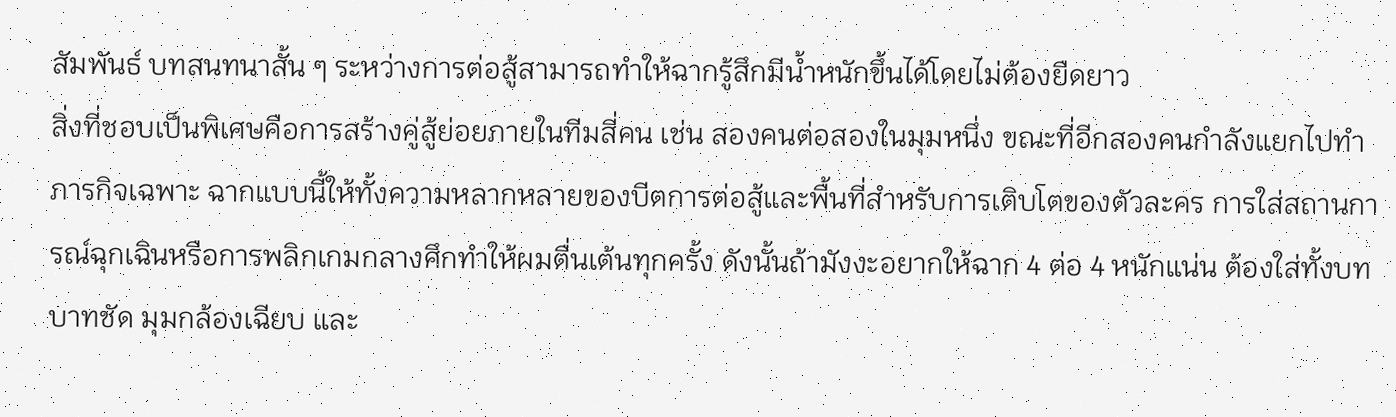สัมพันธ์ บทสนทนาสั้น ๆ ระหว่างการต่อสู้สามารถทำให้ฉากรู้สึกมีน้ำหนักขึ้นได้โดยไม่ต้องยืดยาว
สิ่งที่ชอบเป็นพิเศษคือการสร้างคู่สู้ย่อยภายในทีมสี่คน เช่น สองคนต่อสองในมุมหนึ่ง ขณะที่อีกสองคนกำลังแยกไปทำภารกิจเฉพาะ ฉากแบบนี้ให้ทั้งความหลากหลายของบีตการต่อสู้และพื้นที่สำหรับการเติบโตของตัวละคร การใส่สถานการณ์ฉุกเฉินหรือการพลิกเกมกลางศึกทำให้ผมตื่นเต้นทุกครั้ง ดังนั้นถ้ามังงะอยากให้ฉาก 4 ต่อ 4 หนักแน่น ต้องใส่ทั้งบทบาทชัด มุมกล้องเฉียบ และ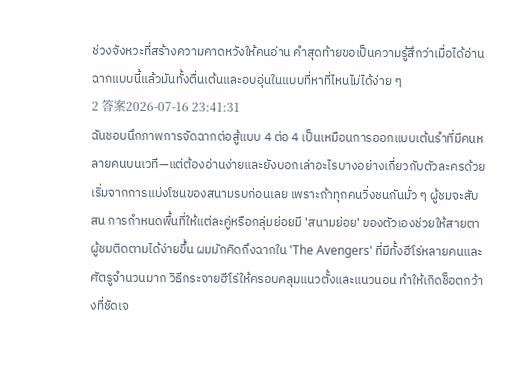ช่วงจังหวะที่สร้างความคาดหวังให้คนอ่าน คำสุดท้ายขอเป็นความรู้สึกว่าเมื่อได้อ่านฉากแบบนี้แล้วมันทั้งตื่นเต้นและอบอุ่นในแบบที่หาที่ไหนไม่ได้ง่าย ๆ
2 答案2026-07-16 23:41:31
ฉันชอบนึกภาพการจัดฉากต่อสู้แบบ 4 ต่อ 4 เป็นเหมือนการออกแบบเต้นรำที่มีคนหลายคนบนเวที—แต่ต้องอ่านง่ายและยังบอกเล่าอะไรบางอย่างเกี่ยวกับตัวละครด้วย
เริ่มจากการแบ่งโซนของสนามรบก่อนเลย เพราะถ้าทุกคนวิ่งชนกันมั่ว ๆ ผู้ชมจะสับสน การกำหนดพื้นที่ให้แต่ละคู่หรือกลุ่มย่อยมี 'สนามย่อย' ของตัวเองช่วยให้สายตาผู้ชมติดตามได้ง่ายขึ้น ผมมักคิดถึงฉากใน 'The Avengers' ที่มีทั้งฮีโร่หลายคนและศัตรูจำนวนมาก วิธีกระจายฮีโร่ให้ครอบคลุมแนวตั้งและแนวนอน ทำให้เกิดช็อตกว้างที่ชัดเจ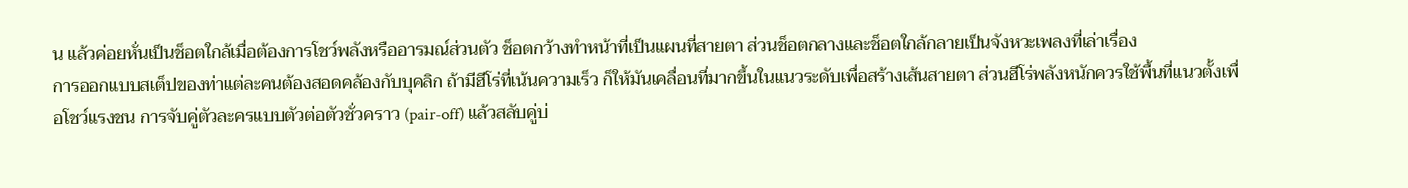น แล้วค่อยหั่นเป็นช็อตใกล้เมื่อต้องการโชว์พลังหรืออารมณ์ส่วนตัว ช็อตกว้างทำหน้าที่เป็นแผนที่สายตา ส่วนช็อตกลางและช็อตใกล้กลายเป็นจังหวะเพลงที่เล่าเรื่อง
การออกแบบสเต็ปของท่าแต่ละคนต้องสอดคล้องกับบุคลิก ถ้ามีฮีโร่ที่เน้นความเร็ว ก็ให้มันเคลื่อนที่มากขึ้นในแนวระดับเพื่อสร้างเส้นสายตา ส่วนฮีโร่พลังหนักควรใช้พื้นที่แนวตั้งเพื่อโชว์แรงชน การจับคู่ตัวละครแบบตัวต่อตัวชั่วคราว (pair-off) แล้วสลับคู่บ่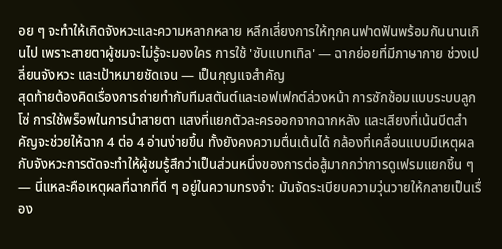อย ๆ จะทำให้เกิดจังหวะและความหลากหลาย หลีกเลี่ยงการให้ทุกคนฟาดฟันพร้อมกันนานเกินไป เพราะสายตาผู้ชมจะไม่รู้จะมองใคร การใช้ 'ซับแบทเทิล' — ฉากย่อยที่มีภาษากาย ช่วงเปลี่ยนจังหวะ และเป้าหมายชัดเจน — เป็นกุญแจสำคัญ
สุดท้ายต้องคิดเรื่องการถ่ายทำกับทีมสตันต์และเอฟเฟกต์ล่วงหน้า การซักซ้อมแบบระบบลูกโซ่ การใช้พร็อพในการนำสายตา แสงที่แยกตัวละครออกจากฉากหลัง และเสียงที่เน้นบีตสำคัญจะช่วยให้ฉาก 4 ต่อ 4 อ่านง่ายขึ้น ทั้งยังคงความตื่นเต้นได้ กล้องที่เคลื่อนแบบมีเหตุผลกับจังหวะการตัดจะทำให้ผู้ชมรู้สึกว่าเป็นส่วนหนึ่งของการต่อสู้มากกว่าการดูเฟรมแยกชิ้น ๆ — นี่แหละคือเหตุผลที่ฉากที่ดี ๆ อยู่ในความทรงจำ: มันจัดระเบียบความวุ่นวายให้กลายเป็นเรื่อง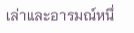เล่าและอารมณ์หนึ่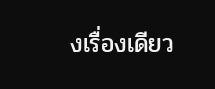งเรื่องเดียว